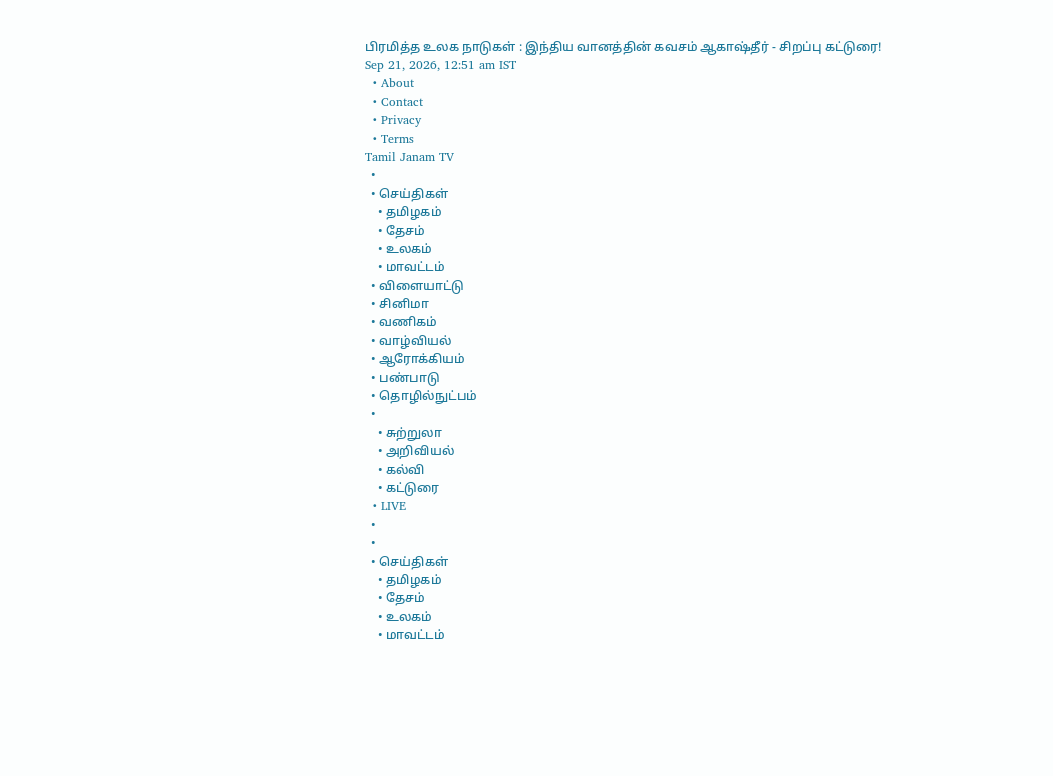பிரமித்த உலக நாடுகள் : இந்திய வானத்தின் கவசம் ஆகாஷ்தீர் - சிறப்பு கட்டுரை!
Sep 21, 2026, 12:51 am IST
  • About
  • Contact
  • Privacy
  • Terms
Tamil Janam TV
  •
  • செய்திகள்
    • தமிழகம்
    • தேசம்
    • உலகம்
    • மாவட்டம்
  • விளையாட்டு
  • சினிமா
  • வணிகம்
  • வாழ்வியல்
  • ஆரோக்கியம்
  • பண்பாடு
  • தொழில்நுட்பம்
  •
    • சுற்றுலா
    • அறிவியல்
    • கல்வி
    • கட்டுரை
  • LIVE
  •
  •
  • செய்திகள்
    • தமிழகம்
    • தேசம்
    • உலகம்
    • மாவட்டம்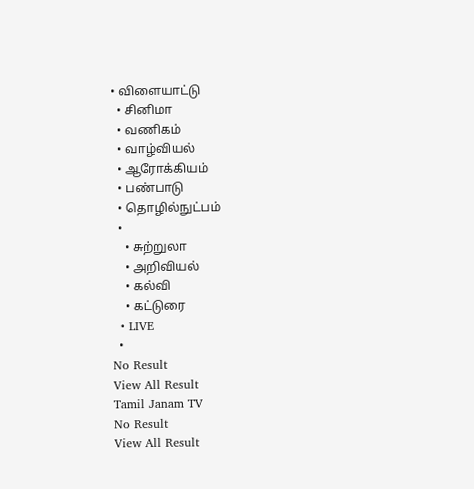• விளையாட்டு
  • சினிமா
  • வணிகம்
  • வாழ்வியல்
  • ஆரோக்கியம்
  • பண்பாடு
  • தொழில்நுட்பம்
  •
    • சுற்றுலா
    • அறிவியல்
    • கல்வி
    • கட்டுரை
  • LIVE
  •
No Result
View All Result
Tamil Janam TV
No Result
View All Result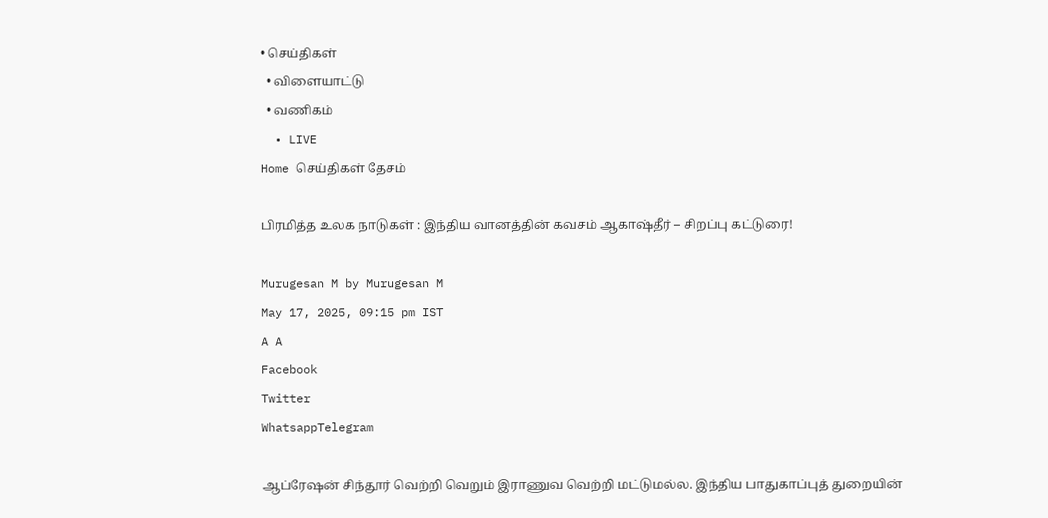• செய்திகள்
  • விளையாட்டு
  • வணிகம்
  • LIVE
Home செய்திகள் தேசம்

பிரமித்த உலக நாடுகள் : இந்திய வானத்தின் கவசம் ஆகாஷ்தீர் – சிறப்பு கட்டுரை!

Murugesan M by Murugesan M
May 17, 2025, 09:15 pm IST
A A
Facebook
Twitter
WhatsappTelegram

ஆப்ரேஷன் சிந்தூர் வெற்றி வெறும் இராணுவ வெற்றி மட்டுமல்ல. இந்திய பாதுகாப்புத் துறையின்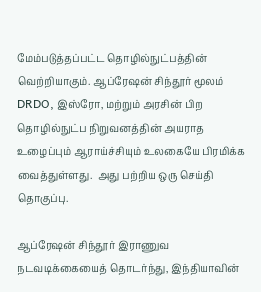மேம்படுத்தப்பட்ட தொழில்நுட்பத்தின் வெற்றியாகும். ஆப்ரேஷன் சிந்தூர் மூலம் DRDO, இஸ்ரோ, மற்றும் அரசின் பிற தொழில்நுட்ப நிறுவனத்தின் அயராத உழைப்பும் ஆராய்ச்சியும் உலகையே பிரமிக்க வைத்துள்ளது.  அது பற்றிய ஒரு செய்தி தொகுப்பு.

ஆப்ரேஷன் சிந்தூர் இராணுவ  நடவடிக்கையைத் தொடர்ந்து, இந்தியாவின்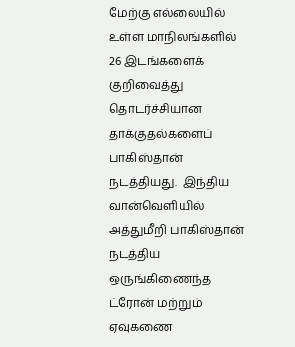மேற்கு எல்லையில் உள்ள மாநிலங்களில் 26 இடங்களைக் குறிவைத்து தொடர்ச்சியான தாக்குதல்களைப் பாகிஸ்தான் நடத்தியது.  இந்திய வான்வெளியில் அத்துமீறி பாகிஸ்தான் நடத்திய ஒருங்கிணைந்த ட்ரோன் மற்றும் ஏவுகணை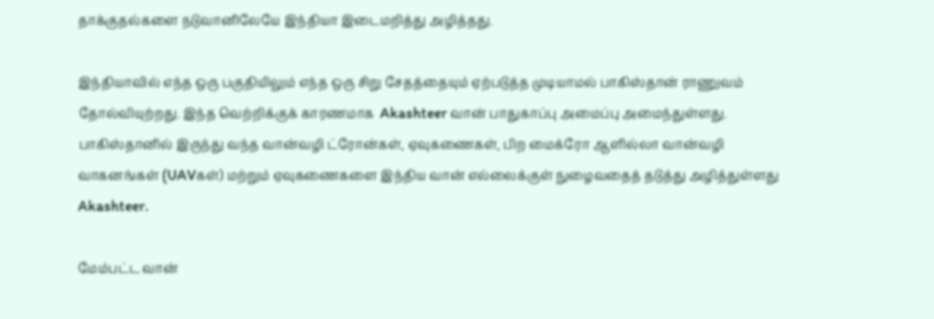தாக்குதல்களை நடுவானிலேயே இந்தியா இடைமறித்து அழித்தது.

இந்தியாவில் எந்த ஒரு பகுதியிலும் எந்த ஒரு சிறு சேதத்தையும் ஏற்படுத்த முடியாமல் பாகிஸ்தான் ராணுவம் தோல்வியுற்றது. இந்த வெற்றிக்குக் காரணமாக  Akashteer வான் பாதுகாப்பு அமைப்பு அமைந்துள்ளது.   பாகிஸ்தானில் இருந்து வந்த வான்வழி ட்ரோன்கள், ஏவுகணைகள், பிற மைக்ரோ ஆளில்லா வான்வழி வாகனங்கள் (UAVகள்) மற்றும் ஏவுகணைகளை இந்திய வான் எல்லைக்குள் நுழைவதைத் தடுத்து அழித்துள்ளது Akashteer.

மேம்பட்ட வான்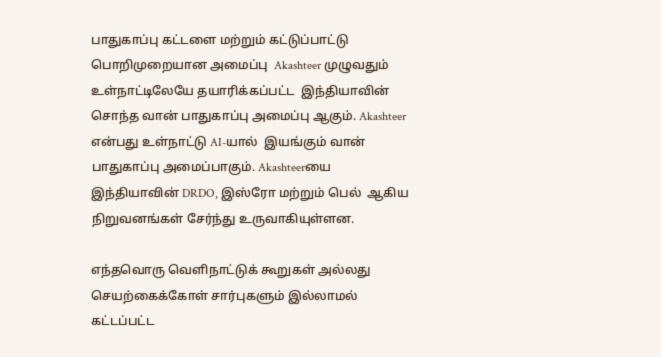பாதுகாப்பு கட்டளை மற்றும் கட்டுப்பாட்டு பொறிமுறையான அமைப்பு  Akashteer முழுவதும்  உள்நாட்டிலேயே தயாரிக்கப்பட்ட  இந்தியாவின் சொந்த வான் பாதுகாப்பு அமைப்பு ஆகும். Akashteer என்பது உள்நாட்டு AI-யால்  இயங்கும் வான் பாதுகாப்பு அமைப்பாகும். Akashteerயை இந்தியாவின் DRDO, இஸ்ரோ மற்றும் பெல்  ஆகிய நிறுவனங்கள் சேர்ந்து உருவாகியுள்ளன.

எந்தவொரு வெளிநாட்டுக் கூறுகள் அல்லது செயற்கைக்கோள் சார்புகளும் இல்லாமல் கட்டப்பட்ட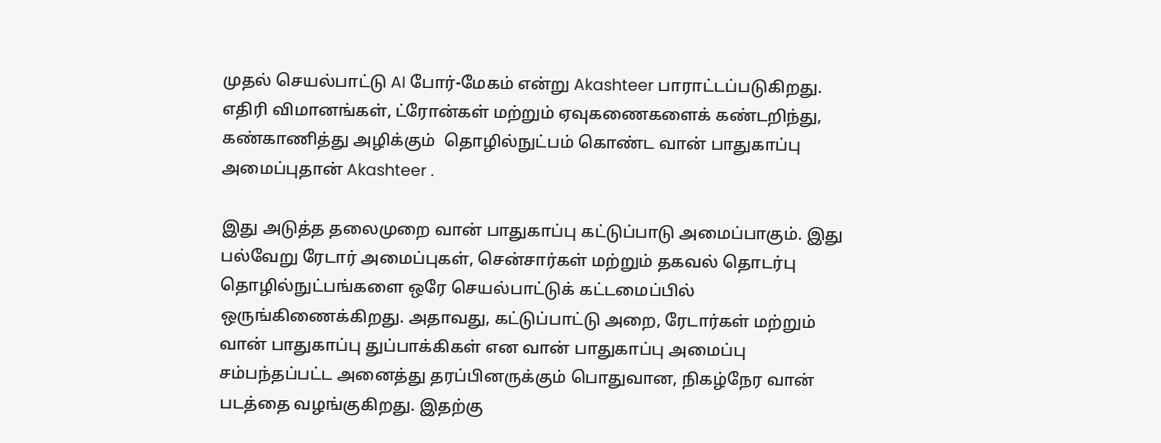முதல் செயல்பாட்டு AI போர்-மேகம் என்று Akashteer பாராட்டப்படுகிறது. எதிரி விமானங்கள், ட்ரோன்கள் மற்றும் ஏவுகணைகளைக் கண்டறிந்து, கண்காணித்து அழிக்கும்  தொழில்நுட்பம் கொண்ட வான் பாதுகாப்பு அமைப்புதான் Akashteer .

இது அடுத்த தலைமுறை வான் பாதுகாப்பு கட்டுப்பாடு அமைப்பாகும். இது பல்வேறு ரேடார் அமைப்புகள், சென்சார்கள் மற்றும் தகவல் தொடர்பு தொழில்நுட்பங்களை ஒரே செயல்பாட்டுக் கட்டமைப்பில் ஒருங்கிணைக்கிறது. அதாவது, கட்டுப்பாட்டு அறை, ரேடார்கள் மற்றும் வான் பாதுகாப்பு துப்பாக்கிகள் என வான் பாதுகாப்பு அமைப்பு சம்பந்தப்பட்ட அனைத்து தரப்பினருக்கும் பொதுவான, நிகழ்நேர வான் படத்தை வழங்குகிறது. இதற்கு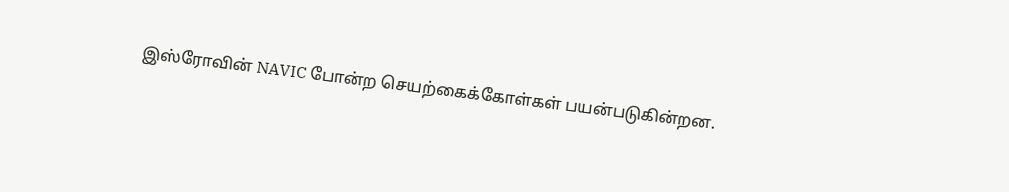இஸ்ரோவின் NAVIC போன்ற செயற்கைக்கோள்கள் பயன்படுகின்றன.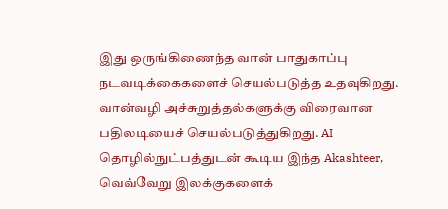இது ஒருங்கிணைந்த வான் பாதுகாப்பு நடவடிக்கைகளைச் செயல்படுத்த உதவுகிறது.  வான்வழி அச்சுறுத்தல்களுக்கு விரைவான பதிலடியைச் செயல்படுத்துகிறது. AI தொழில்நுட்பத்துடன் கூடிய இந்த Akashteer, வெவ்வேறு இலக்குகளைக்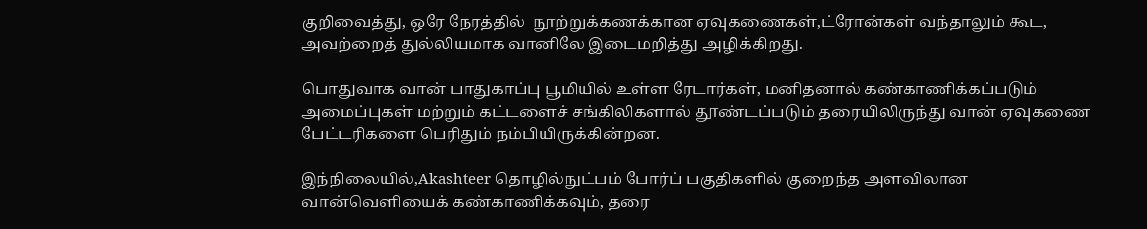குறிவைத்து, ஒரே நேரத்தில்  நூற்றுக்கணக்கான ஏவுகணைகள்,ட்ரோன்கள் வந்தாலும் கூட, அவற்றைத் துல்லியமாக வானிலே இடைமறித்து அழிக்கிறது.

பொதுவாக வான் பாதுகாப்பு பூமியில் உள்ள ரேடார்கள், மனிதனால் கண்காணிக்கப்படும் அமைப்புகள் மற்றும் கட்டளைச் சங்கிலிகளால் தூண்டப்படும் தரையிலிருந்து வான் ஏவுகணை பேட்டரிகளை பெரிதும் நம்பியிருக்கின்றன.

இந்நிலையில்,Akashteer தொழில்நுட்பம் போர்ப் பகுதிகளில் குறைந்த அளவிலான வான்வெளியைக் கண்காணிக்கவும், தரை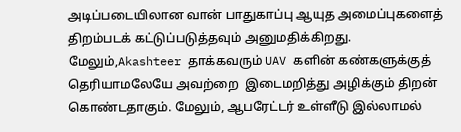அடிப்படையிலான வான் பாதுகாப்பு ஆயுத அமைப்புகளைத் திறம்படக் கட்டுப்படுத்தவும் அனுமதிக்கிறது. மேலும்,Akashteer தாக்கவரும் UAV களின் கண்களுக்குத் தெரியாமலேயே அவற்றை  இடைமறித்து அழிக்கும் திறன் கொண்டதாகும். மேலும், ஆபரேட்டர் உள்ளீடு இல்லாமல்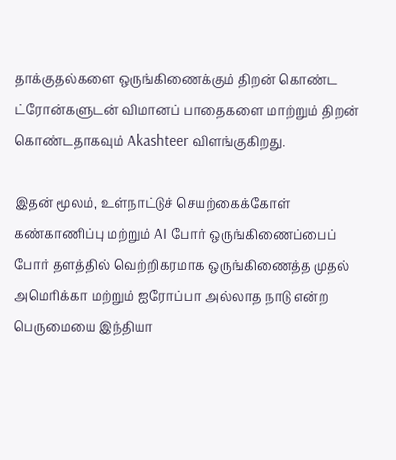தாக்குதல்களை ஒருங்கிணைக்கும் திறன் கொண்ட ட்ரோன்களுடன் விமானப் பாதைகளை மாற்றும் திறன் கொண்டதாகவும் Akashteer விளங்குகிறது.

இதன் மூலம், உள்நாட்டுச் செயற்கைக்கோள் கண்காணிப்பு மற்றும் AI போர் ஒருங்கிணைப்பைப் போர் தளத்தில் வெற்றிகரமாக ஒருங்கிணைத்த முதல் அமெரிக்கா மற்றும் ஐரோப்பா அல்லாத நாடு என்ற பெருமையை இந்தியா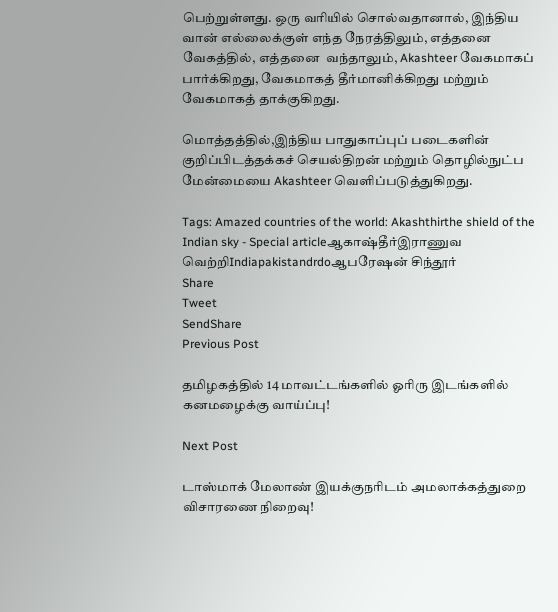பெற்றுள்ளது. ஒரு வரியில் சொல்வதானால், இந்திய வான் எல்லைக்குள் எந்த நேரத்திலும், எத்தனை வேகத்தில், எத்தனை  வந்தாலும், Akashteer வேகமாகப் பார்க்கிறது, வேகமாகத் தீர்மானிக்கிறது மற்றும் வேகமாகத் தாக்குகிறது.

மொத்தத்தில்,இந்திய பாதுகாப்புப் படைகளின்  குறிப்பிடத்தக்கச் செயல்திறன் மற்றும் தொழில்நுட்ப மேன்மையை Akashteer வெளிப்படுத்துகிறது.

Tags: Amazed countries of the world: Akashthirthe shield of the Indian sky - Special articleஆகாஷ்தீர்இராணுவ வெற்றிIndiapakistandrdoஆபரேஷன் சிந்தூர்
Share
Tweet
SendShare
Previous Post

தமிழகத்தில் 14 மாவட்டங்களில் ஓரிரு இடங்களில் கனமழைக்கு வாய்ப்பு!

Next Post

டாஸ்மாக் மேலாண் இயக்குநரிடம் அமலாக்கத்துறை விசாரணை நிறைவு!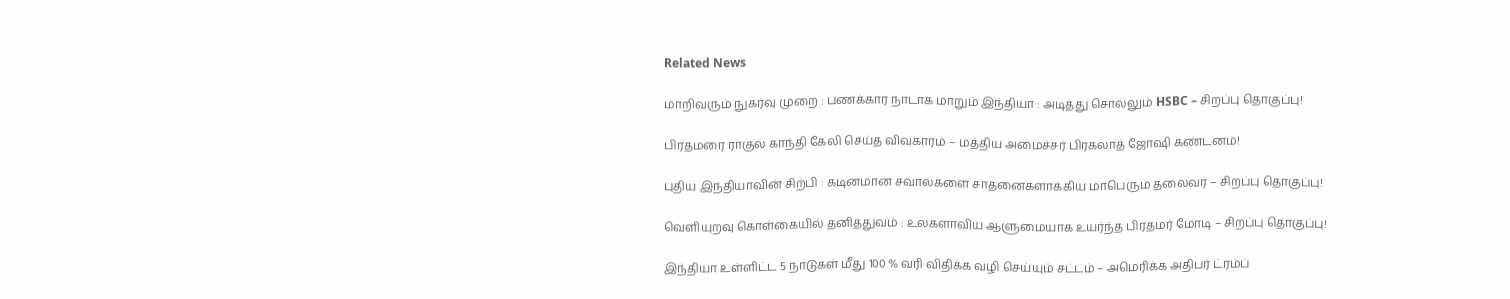Related News

மாறிவரும் நுகர்வு முறை : பணக்கார நாடாக மாறும் இந்தியா : அடித்து சொல்லும் HSBC – சிறப்பு தொகுப்பு!

பிரதமரை ராகுல் காந்தி கேலி செய்த விவகாரம் – மத்திய அமைச்சர் பிரகலாத் ஜோஷி கண்டனம்!

புதிய இந்தியாவின் சிற்பி : கடினமான சவால்களை சாதனைகளாக்கிய மாபெரும் தலைவர் – சிறப்பு தொகுப்பு!

வெளியுறவு கொள்கையில் தனித்துவம் : உலகளாவிய ஆளுமையாக உயர்ந்த பிரதமர் மோடி – சிறப்பு தொகுப்பு!

இந்தியா உள்ளிட்ட 5 நாடுகள் மீது 100 % வரி விதிக்க வழி செய்யும் சட்டம் – அமெரிக்க அதிபர் ட்ரம்ப்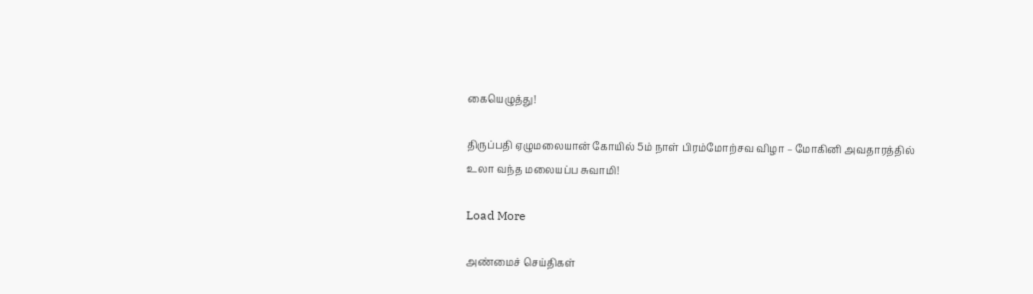கையெழுத்து!

திருப்பதி ஏழுமலையான் கோயில் 5ம் நாள் பிரம்மோற்சவ விழா – மோகினி அவதாரத்தில் உலா வந்த மலையப்ப சுவாமி!

Load More

அண்மைச் செய்திகள்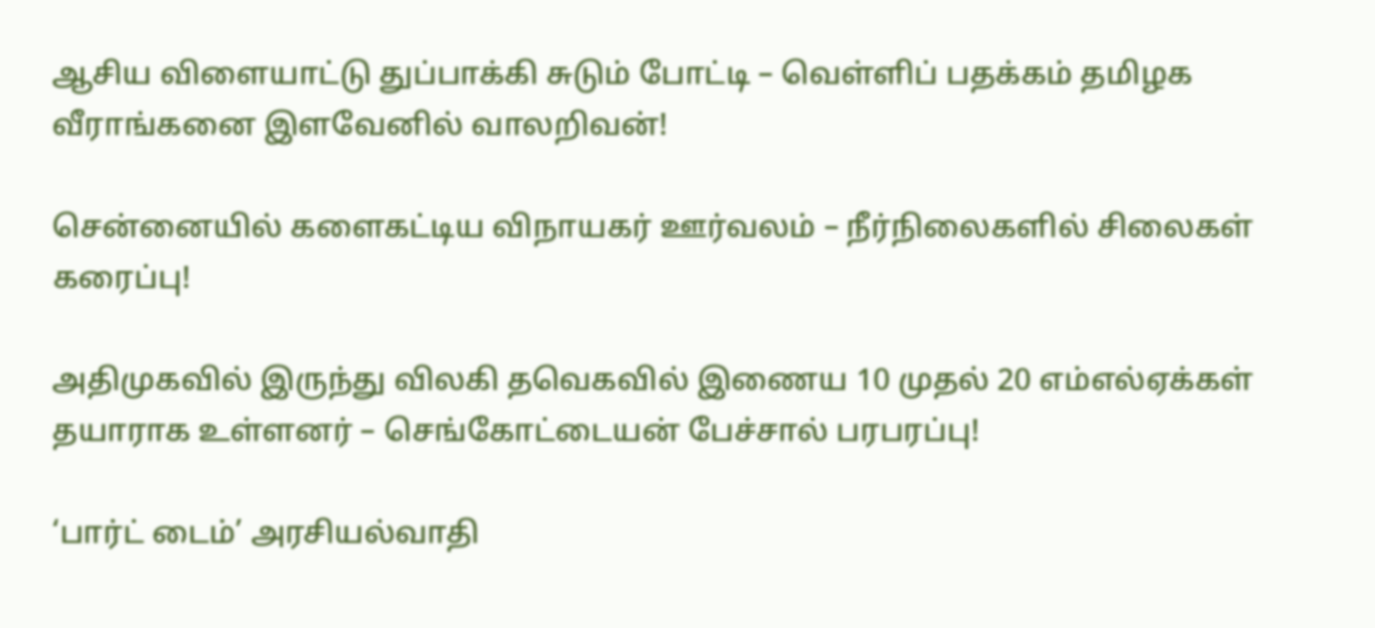ஆசிய விளையாட்டு துப்பாக்கி சுடும் போட்டி – வெள்ளிப் பதக்கம் தமிழக வீராங்கனை இளவேனில் வாலறிவன்!

சென்னையில் களைகட்டிய விநாயகர் ஊர்வலம் – நீர்நிலைகளில் சிலைகள் கரைப்பு!

அதிமுகவில் இருந்து விலகி தவெகவில் இணைய 10 முதல் 20 எம்எல்ஏக்கள் தயாராக உள்ளனர் – செங்கோட்டையன் பேச்சால் பரபரப்பு!

‘பார்ட் டைம்’ அரசியல்வாதி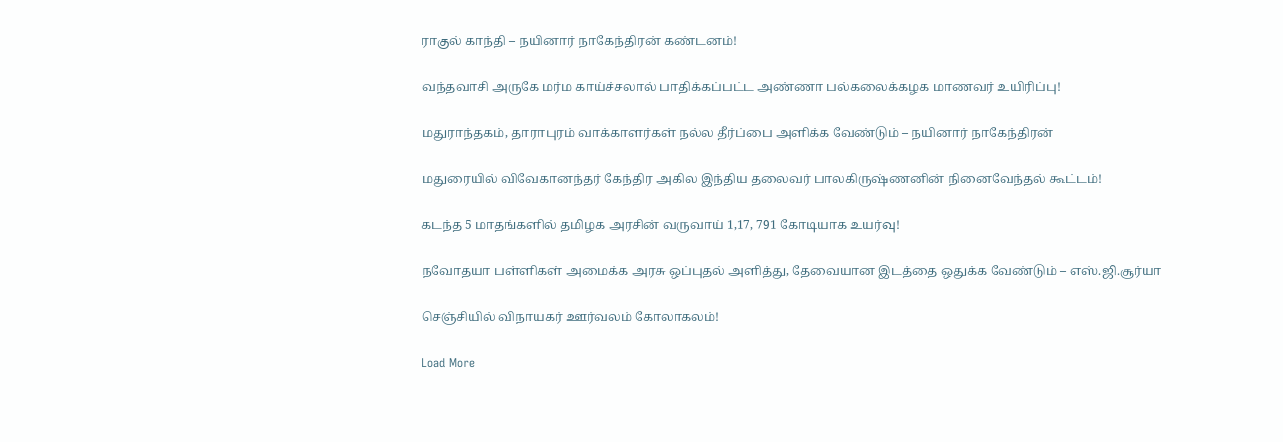ராகுல் காந்தி – நயினார் நாகேந்திரன் கண்டனம்!

வந்தவாசி அருகே மர்ம காய்ச்சலால் பாதிக்கப்பட்ட அண்ணா பல்கலைக்கழக மாணவர் உயிரிப்பு!

மதுராந்தகம், தாராபுரம் வாக்காளர்கள் நல்ல தீர்ப்பை அளிக்க வேண்டும் – நயினார் நாகேந்திரன்

மதுரையில் விவேகானந்தர் கேந்திர அகில இந்திய தலைவர் பாலகிருஷ்ணனின் நினைவேந்தல் கூட்டம்!

கடந்த 5 மாதங்களில் தமிழக அரசின் வருவாய் 1,17, 791 கோடியாக உயர்வு!

நவோதயா பள்ளிகள் அமைக்க அரசு ஒப்புதல் அளித்து, தேவையான இடத்தை ஒதுக்க வேண்டும் – எஸ்.ஜி.சூர்யா

செஞ்சியில் விநாயகர் ஊர்வலம் கோலாகலம்!

Load More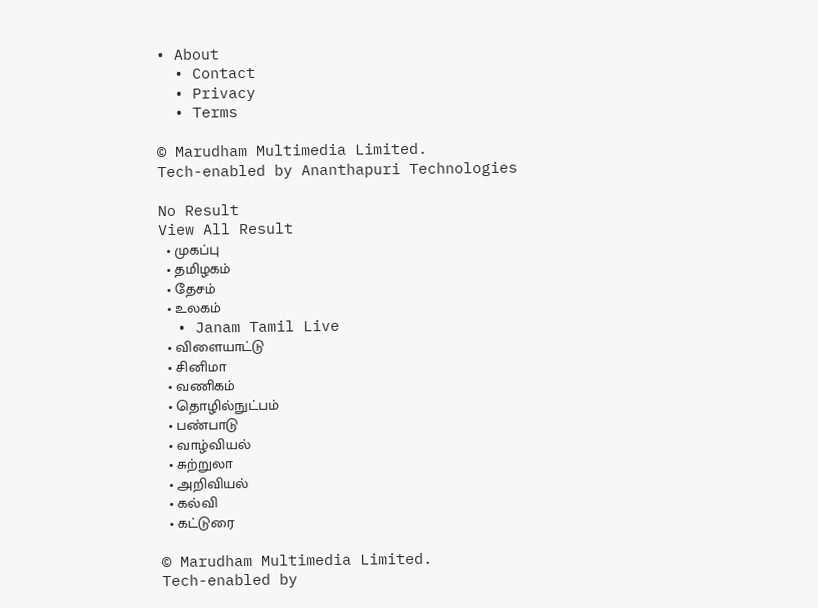• About
  • Contact
  • Privacy
  • Terms

© Marudham Multimedia Limited.
Tech-enabled by Ananthapuri Technologies

No Result
View All Result
  • முகப்பு
  • தமிழகம்
  • தேசம்
  • உலகம்
  • Janam Tamil Live
  • விளையாட்டு
  • சினிமா
  • வணிகம்
  • தொழில்நுட்பம்
  • பண்பாடு
  • வாழ்வியல்
  • சுற்றுலா
  • அறிவியல்
  • கல்வி
  • கட்டுரை

© Marudham Multimedia Limited.
Tech-enabled by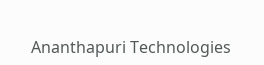Ananthapuri Technologies